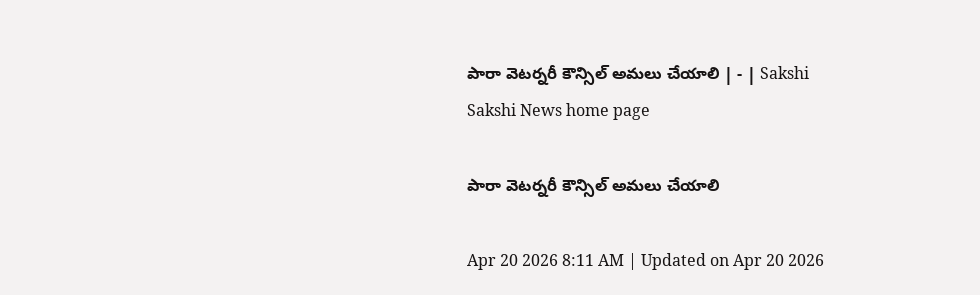పారా వెటర్నరీ కౌన్సిల్‌ అమలు చేయాలి | - | Sakshi
Sakshi News home page

పారా వెటర్నరీ కౌన్సిల్‌ అమలు చేయాలి

Apr 20 2026 8:11 AM | Updated on Apr 20 2026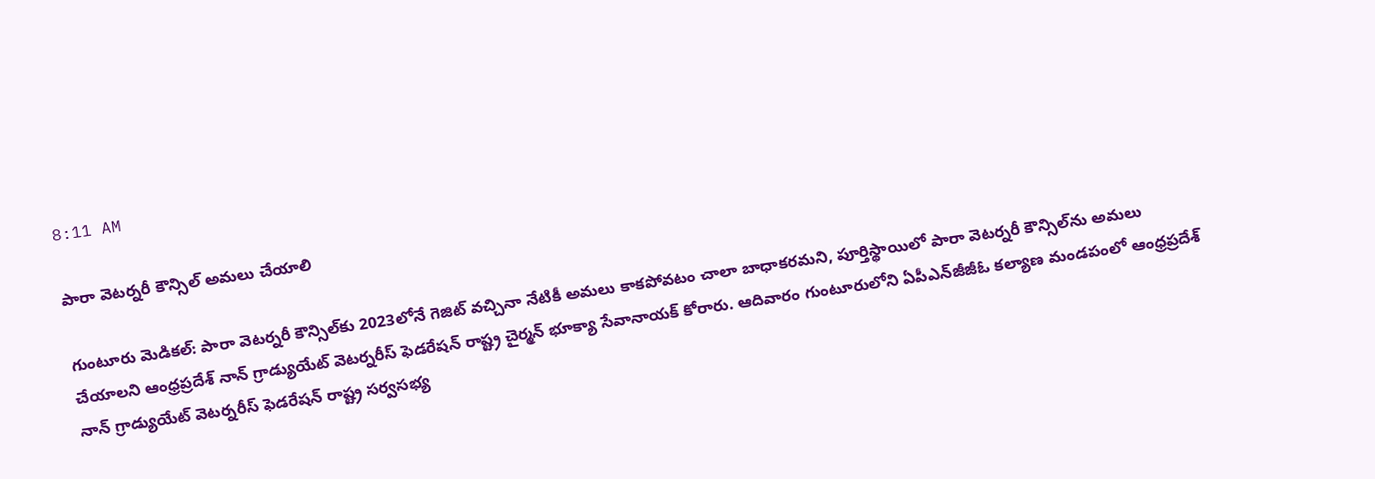8:11 AM

పారా వెటర్నరీ కౌన్సిల్‌ అమలు చేయాలి

గుంటూరు మెడికల్‌: పారా వెటర్నరీ కౌన్సిల్‌కు 2023లోనే గెజిట్‌ వచ్చినా నేటికీ అమలు కాకపోవటం చాలా బాధాకరమని, పూర్తిస్థాయిలో పారా వెటర్నరీ కౌన్సిల్‌ను అమలు చేయాలని ఆంధ్రప్రదేశ్‌ నాన్‌ గ్రాడ్యుయేట్‌ వెటర్నరీస్‌ ఫెడరేషన్‌ రాష్ట్ర చైర్మన్‌ భూక్యా సేవానాయక్‌ కోరారు. ఆదివారం గుంటూరులోని ఏపీఎన్‌జీజీఓ కల్యాణ మండపంలో ఆంధ్రప్రదేశ్‌ నాన్‌ గ్రాడ్యుయేట్‌ వెటర్నరీస్‌ ఫెడరేషన్‌ రాష్ట్ర సర్వసభ్య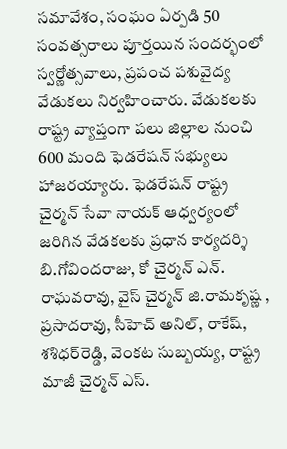సమావేశం, సంఘం ఏర్పడి 50 సంవత్సరాలు పూర్తయిన సందర్భంలో స్వర్ణోత్సవాలు, ప్రపంచ పశువైద్య వేడుకలు నిర్వహించారు. వేడుకలకు రాష్ట్ర వ్యాప్తంగా పలు జిల్లాల నుంచి 600 మంది ఫెడరేషన్‌ సభ్యులు హాజరయ్యారు. ఫెడరేషన్‌ రాష్ట్ర చైర్మన్‌ సేవా నాయక్‌ ఆధ్వర్యంలో జరిగిన వేడకలకు ప్రధాన కార్యదర్శి బి.గోవిందరాజు, కో చైర్మన్‌ ఎన్‌. రాఘవరావు, వైస్‌ చైర్మన్‌ జి.రామకృష్ణ , ప్రసాదరావు, సీహెచ్‌ అనిల్‌, రాకేష్‌, శశిధర్‌రెడ్డి, వెంకట సుబ్బయ్య, రాష్ట్ర మాజీ చైర్మన్‌ ఎస్‌.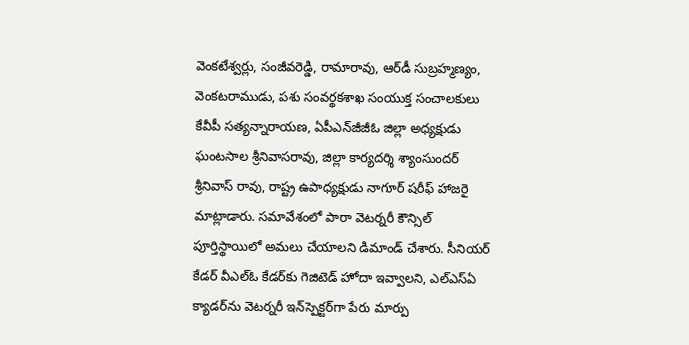వెంకటేశ్వర్లు, సంజీవరెడ్డి, రామారావు, ఆర్‌డీ సుబ్రహ్మణ్యం, వెంకటరాముడు, పశు సంవర్థకశాఖ సంయుక్త సంచాలకులు కేవీపీ సత్యన్నారాయణ, ఏపీఎన్‌జీజీఓ జిల్లా అధ్యక్షుడు ఘంటసాల శ్రీనివాసరావు, జిల్లా కార్యదర్శి శ్యాంసుందర్‌ శ్రీనివాస్‌ రావు, రాష్ట్ర ఉపాధ్యక్షుడు నాగూర్‌ షరీఫ్‌ హాజరై మాట్లాడారు. సమావేశంలో పారా వెటర్నరీ కౌన్సిల్‌ పూర్తిస్థాయిలో అమలు చేయాలని డిమాండ్‌ చేశారు. సీనియర్‌ కేడర్‌ వీఎల్‌ఓ కేడర్‌కు గెజిటెడ్‌ హోదా ఇవ్వాలని, ఎల్‌ఎస్‌ఏ క్యాడర్‌ను వెటర్నరీ ఇన్‌స్పెక్టర్‌గా పేరు మార్పు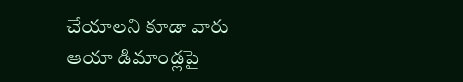చేయాలని కూడా వారు ఆయా డిమాండ్లపై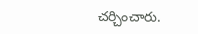చర్చించారు.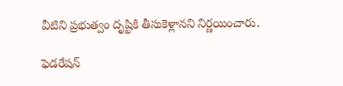వీటిని ప్రభుత్వం దృష్టికి తీసుకెళ్లానని నిర్ణయించారు.

ఫెడరేషన్‌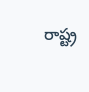రాష్ట్ర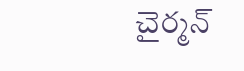చైర్మన్‌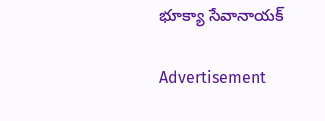భూక్యా సేవానాయక్‌

Advertisement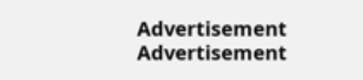Advertisement
Advertisement